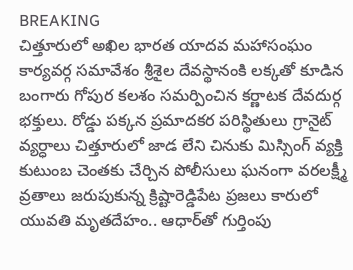BREAKING
చిత్తూరులో అఖిల భారత యాదవ మహాసంఘం కార్యవర్గ సమావేశం శ్రీశైల దేవస్థానంకి లక్కతో కూడిన బంగారు గోపుర కలశం సమర్పించిన కర్ణాటక దేవదుర్గ భక్తులు. రోడ్డు పక్కన ప్రమాదకర పరిస్థితులు గ్రానైట్ వ్యర్ధాలు చిత్తూరులో జాడ లేని చినుకు మిస్సింగ్ వ్యక్తి కుటుంబ చెంతకు చేర్చిన పోలీసులు ఘనంగా వరలక్ష్మీ వ్రతాలు జరుపుకున్న క్రిష్టారెడ్డిపేట ప్రజలు కారులో యువతి మృతదేహం.. ఆధార్‌తో గుర్తింపు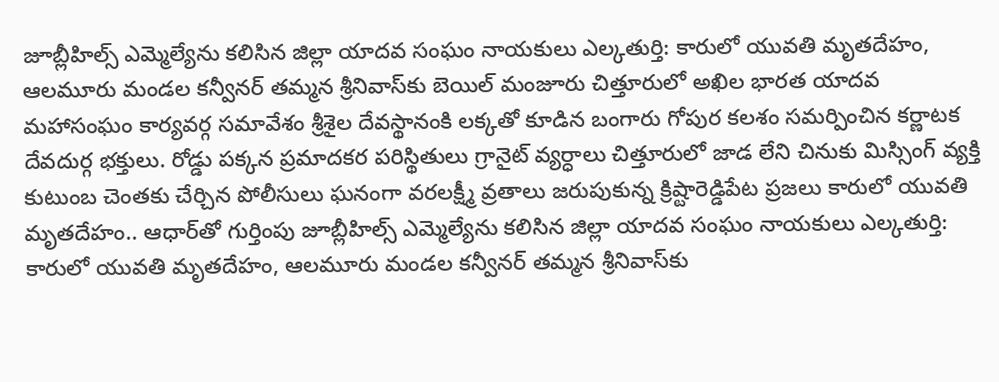జూబ్లీహిల్స్ ఎమ్మెల్యేను కలిసిన జిల్లా యాదవ సంఘం నాయకులు ఎల్కతుర్తి: కారులో యువతి మృతదేహం, ఆలమూరు మండల కన్వీనర్ తమ్మన శ్రీనివాస్‌కు బెయిల్ మంజూరు చిత్తూరులో అఖిల భారత యాదవ మహాసంఘం కార్యవర్గ సమావేశం శ్రీశైల దేవస్థానంకి లక్కతో కూడిన బంగారు గోపుర కలశం సమర్పించిన కర్ణాటక దేవదుర్గ భక్తులు. రోడ్డు పక్కన ప్రమాదకర పరిస్థితులు గ్రానైట్ వ్యర్ధాలు చిత్తూరులో జాడ లేని చినుకు మిస్సింగ్ వ్యక్తి కుటుంబ చెంతకు చేర్చిన పోలీసులు ఘనంగా వరలక్ష్మీ వ్రతాలు జరుపుకున్న క్రిష్టారెడ్డిపేట ప్రజలు కారులో యువతి మృతదేహం.. ఆధార్‌తో గుర్తింపు జూబ్లీహిల్స్ ఎమ్మెల్యేను కలిసిన జిల్లా యాదవ సంఘం నాయకులు ఎల్కతుర్తి: కారులో యువతి మృతదేహం, ఆలమూరు మండల కన్వీనర్ తమ్మన శ్రీనివాస్‌కు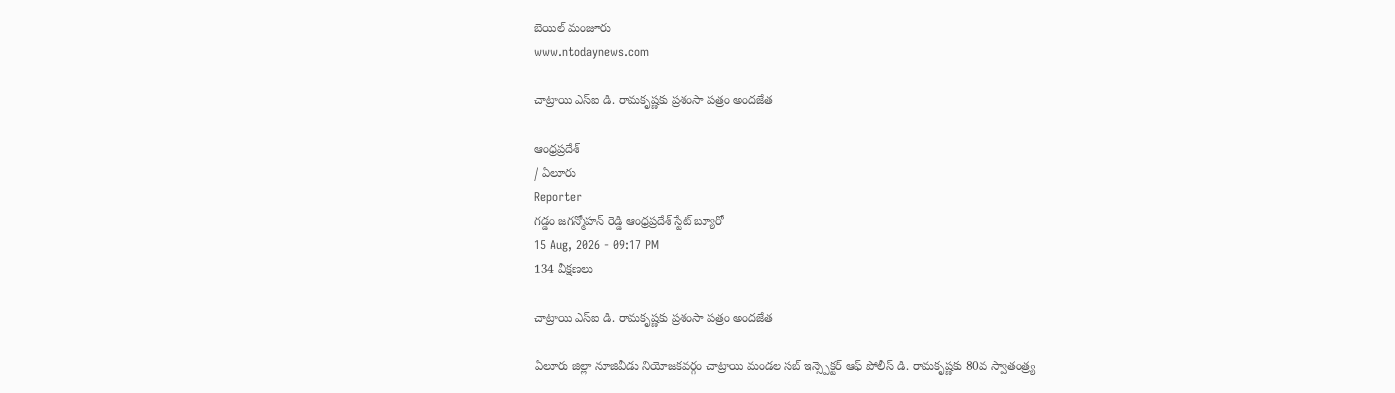బెయిల్ మంజూరు
www.ntodaynews.com

చాట్రాయి ఎస్ఐ డి. రామకృష్ణకు ప్రశంసా పత్రం అందజేత

ఆంధ్రప్రదేశ్
/ ఏలూరు
Reporter
గడ్డం జగన్మోహన్ రెడ్డి ఆంధ్రప్రదేశ్ స్టేట్ బ్యూరో
15 Aug, 2026 - 09:17 PM
134 వీక్షణలు

చాట్రాయి ఎస్ఐ డి. రామకృష్ణకు ప్రశంసా పత్రం అందజేత

ఏలూరు జిల్లా నూజివీడు నియోజకవర్గం చాట్రాయి మండల సబ్ ఇన్స్పెక్టర్ ఆఫ్ పోలీస్ డి. రామకృష్ణకు 80వ స్వాతంత్ర్య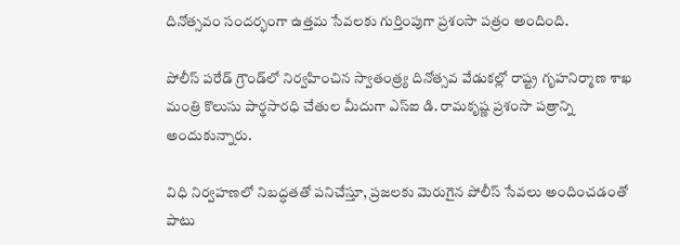దినోత్సవం సందర్భంగా ఉత్తమ సేవలకు గుర్తింపుగా ప్రశంసా పత్రం అందింది.

పోలీస్ పరేడ్ గ్రౌండ్‌లో నిర్వహించిన స్వాతంత్ర్య దినోత్సవ వేడుకల్లో రాష్ట్ర గృహనిర్మాణ శాఖ మంత్రి కొలుసు పార్థసారధి చేతుల మీదుగా ఎస్ఐ డి. రామకృష్ణ ప్రశంసా పత్రాన్ని అందుకున్నారు.

విధి నిర్వహణలో నిబద్ధతతో పనిచేస్తూ, ప్రజలకు మెరుగైన పోలీస్ సేవలు అందించడంతో పాటు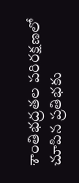శాంతిభద్రతల పరిరక్షణలో చూపిన ప్రతిభకు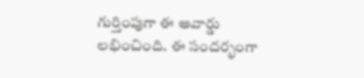గుర్తింపుగా ఈ అవార్డు లభించింది. ఈ సందర్భంగా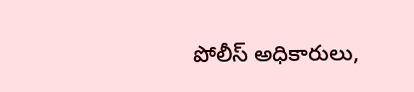పోలీస్ అధికారులు,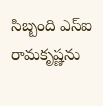సిబ్బంది ఎస్ఐ రామకృష్ణను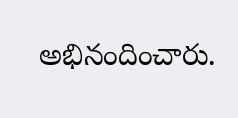అభినందించారు.